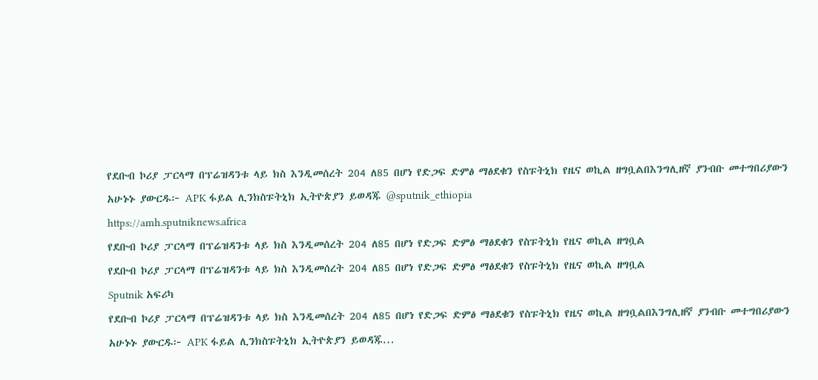የደቡብ ኮሪያ ፓርላማ በፕሬዝዳንቱ ላይ ክስ እንዲመሰረት 204 ለ85 በሆነ የድጋፍ ድምፅ ማፅደቁን የስፑትኒክ የዜና ወኪል ዘግቧልበእንግሊዘኛ ያንብቡ መተግበሪያውን አሁኑኑ ያውርዱ፦ APK ፋይል ሊንክስፑትኒክ ኢትዮጵያን ይወዳጁ @sputnik_ethiopia
https://amh.sputniknews.africa
የደቡብ ኮሪያ ፓርላማ በፕሬዝዳንቱ ላይ ክስ እንዲመሰረት 204 ለ85 በሆነ የድጋፍ ድምፅ ማፅደቁን የስፑትኒክ የዜና ወኪል ዘግቧል
የደቡብ ኮሪያ ፓርላማ በፕሬዝዳንቱ ላይ ክስ እንዲመሰረት 204 ለ85 በሆነ የድጋፍ ድምፅ ማፅደቁን የስፑትኒክ የዜና ወኪል ዘግቧል
Sputnik አፍሪካ
የደቡብ ኮሪያ ፓርላማ በፕሬዝዳንቱ ላይ ክስ እንዲመሰረት 204 ለ85 በሆነ የድጋፍ ድምፅ ማፅደቁን የስፑትኒክ የዜና ወኪል ዘግቧልበእንግሊዘኛ ያንብቡ መተግበሪያውን አሁኑኑ ያውርዱ፦ APK ፋይል ሊንክስፑትኒክ ኢትዮጵያን ይወዳጁ...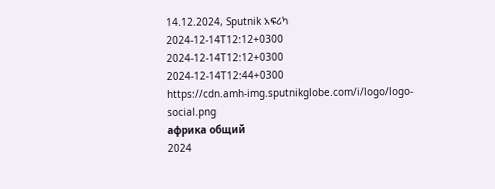14.12.2024, Sputnik አፍሪካ
2024-12-14T12:12+0300
2024-12-14T12:12+0300
2024-12-14T12:44+0300
https://cdn.amh-img.sputnikglobe.com/i/logo/logo-social.png
африка общий
2024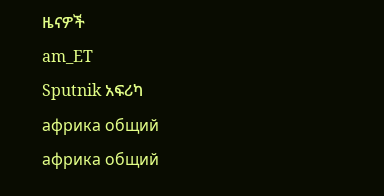ዜናዎች
am_ET
Sputnik አፍሪካ
африка общий
африка общий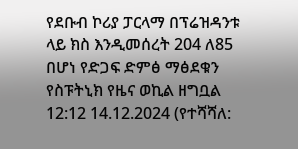የደቡብ ኮሪያ ፓርላማ በፕሬዝዳንቱ ላይ ክስ እንዲመሰረት 204 ለ85 በሆነ የድጋፍ ድምፅ ማፅደቁን የስፑትኒክ የዜና ወኪል ዘግቧል
12:12 14.12.2024 (የተሻሻለ: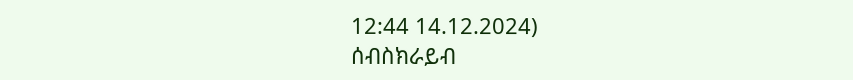12:44 14.12.2024)
ሰብስክራይብ